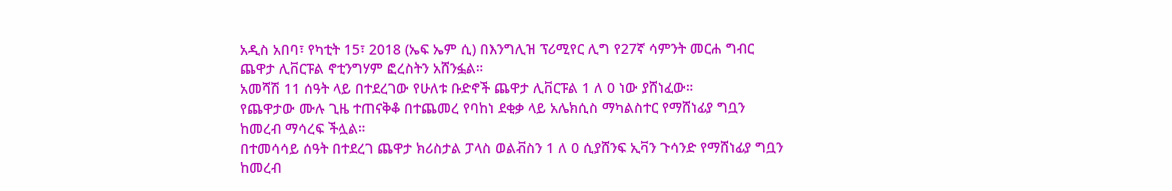አዲስ አበባ፣ የካቲት 15፣ 2018 (ኤፍ ኤም ሲ) በእንግሊዝ ፕሪሚየር ሊግ የ27ኛ ሳምንት መርሐ ግብር ጨዋታ ሊቨርፑል ኖቲንግሃም ፎረስትን አሸንፏል።
አመሻሽ 11 ሰዓት ላይ በተደረገው የሁለቱ ቡድኖች ጨዋታ ሊቨርፑል 1 ለ 0 ነው ያሸነፈው።
የጨዋታው ሙሉ ጊዜ ተጠናቅቆ በተጨመረ የባከነ ደቂቃ ላይ አሌክሲስ ማካልስተር የማሸነፊያ ግቧን ከመረብ ማሳረፍ ችሏል።
በተመሳሳይ ሰዓት በተደረገ ጨዋታ ክሪስታል ፓላስ ወልቭስን 1 ለ 0 ሲያሸንፍ ኢቫን ጉሳንድ የማሸነፊያ ግቧን ከመረብ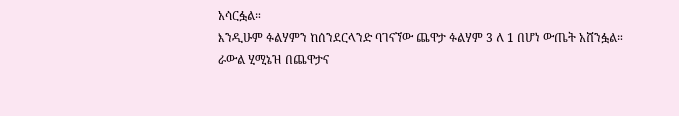አሳርፏል።
እንዲሁም ፉልሃምን ከሰንደርላንድ ባገናኘው ጨዋታ ፉልሃም 3 ለ 1 በሆነ ውጤት አሸንፏል።
ራውል ሂሚኔዝ በጨዋታና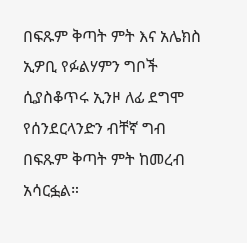በፍጹም ቅጣት ምት እና አሌክስ ኢዎቢ የፉልሃምን ግቦች ሲያስቆጥሩ ኢንዞ ለፊ ደግሞ የሰንደርላንድን ብቸኛ ግብ በፍጹም ቅጣት ምት ከመረብ አሳርፏል።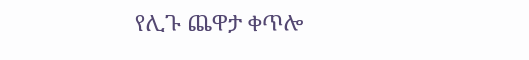የሊጉ ጨዋታ ቀጥሎ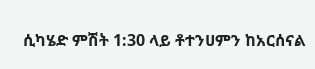ሲካሄድ ምሽት 1:30 ላይ ቶተንሀምን ከአርሰናል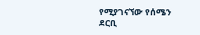የሚያገናኘው የሰሜን ደርቢ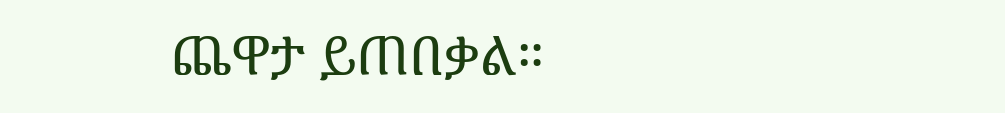ጨዋታ ይጠበቃል።